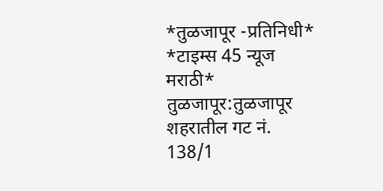*तुळजापूर -प्रतिनिधी*
*टाइम्स 45 न्यूज मराठी*
तुळजापूर:तुळजापूर शहरातील गट नं. 138/1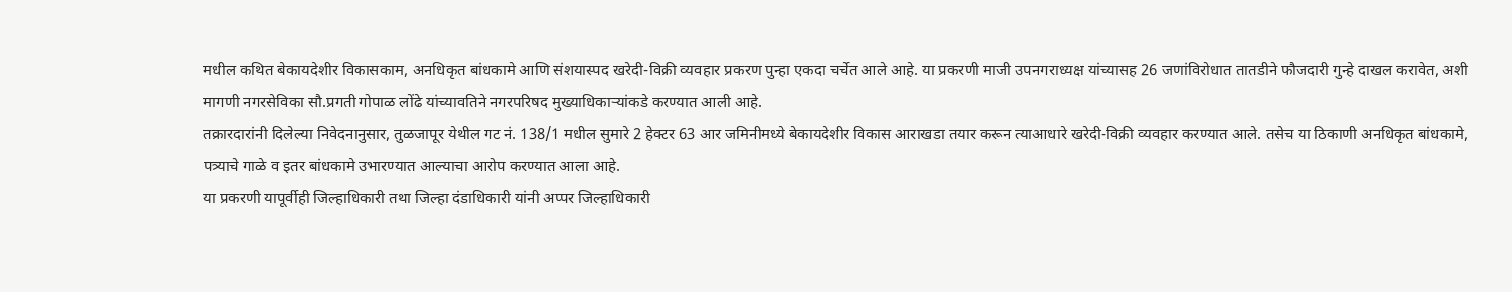मधील कथित बेकायदेशीर विकासकाम, अनधिकृत बांधकामे आणि संशयास्पद खरेदी-विक्री व्यवहार प्रकरण पुन्हा एकदा चर्चेत आले आहे. या प्रकरणी माजी उपनगराध्यक्ष यांच्यासह 26 जणांविरोधात तातडीने फौजदारी गुन्हे दाखल करावेत, अशी मागणी नगरसेविका सौ.प्रगती गोपाळ लोंढे यांच्यावतिने नगरपरिषद मुख्याधिकाऱ्यांकडे करण्यात आली आहे.
तक्रारदारांनी दिलेल्या निवेदनानुसार, तुळजापूर येथील गट नं. 138/1 मधील सुमारे 2 हेक्टर 63 आर जमिनीमध्ये बेकायदेशीर विकास आराखडा तयार करून त्याआधारे खरेदी-विक्री व्यवहार करण्यात आले. तसेच या ठिकाणी अनधिकृत बांधकामे, पत्र्याचे गाळे व इतर बांधकामे उभारण्यात आल्याचा आरोप करण्यात आला आहे.
या प्रकरणी यापूर्वीही जिल्हाधिकारी तथा जिल्हा दंडाधिकारी यांनी अप्पर जिल्हाधिकारी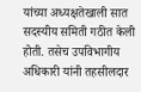यांच्या अध्यक्षतेखाली सात सदस्यीय समिती गठीत केली होती. तसेच उपविभागीय अधिकारी यांनी तहसीलदार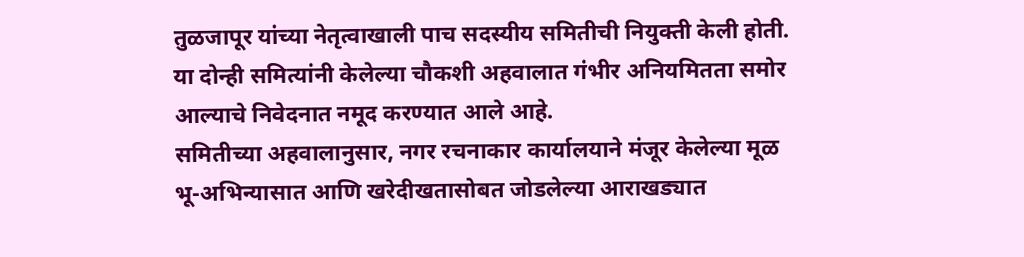तुळजापूर यांच्या नेतृत्वाखाली पाच सदस्यीय समितीची नियुक्ती केली होती. या दोन्ही समित्यांनी केलेल्या चौकशी अहवालात गंभीर अनियमितता समोर आल्याचे निवेदनात नमूद करण्यात आले आहे.
समितीच्या अहवालानुसार, नगर रचनाकार कार्यालयाने मंजूर केलेल्या मूळ भू-अभिन्यासात आणि खरेदीखतासोबत जोडलेल्या आराखड्यात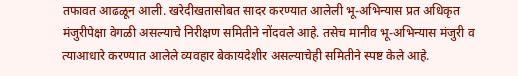तफावत आढळून आली. खरेदीखतासोबत सादर करण्यात आलेली भू-अभिन्यास प्रत अधिकृत मंजुरीपेक्षा वेगळी असल्याचे निरीक्षण समितीने नोंदवले आहे. तसेच मानीव भू-अभिन्यास मंजुरी व त्याआधारे करण्यात आलेले व्यवहार बेकायदेशीर असल्याचेही समितीने स्पष्ट केले आहे.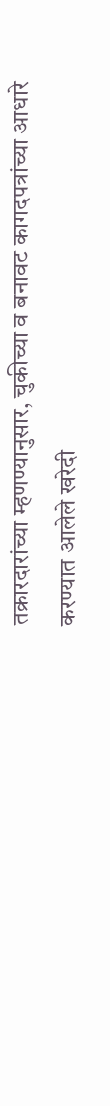तक्रारदारांच्या म्हणण्यानुसार, चुकीच्या व बनावट कागदपत्रांच्या आधारे करण्यात आलेले खरेदी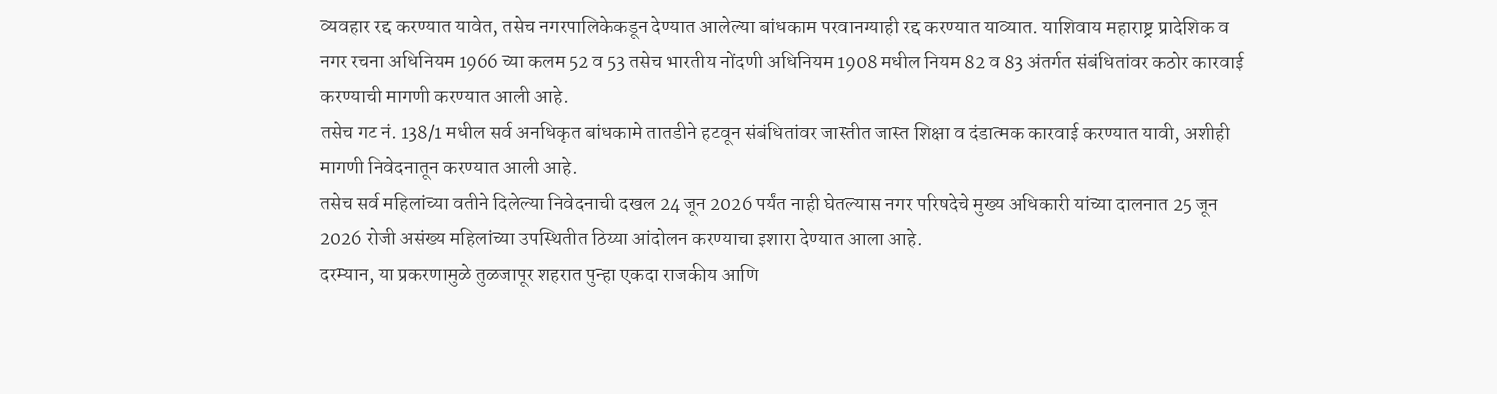व्यवहार रद्द करण्यात यावेत, तसेच नगरपालिकेकडून देण्यात आलेल्या बांधकाम परवानग्याही रद्द करण्यात याव्यात. याशिवाय महाराष्ट्र प्रादेशिक व नगर रचना अधिनियम 1966 च्या कलम 52 व 53 तसेच भारतीय नोंदणी अधिनियम 1908 मधील नियम 82 व 83 अंतर्गत संबंधितांवर कठोर कारवाई करण्याची मागणी करण्यात आली आहे.
तसेच गट नं. 138/1 मधील सर्व अनधिकृत बांधकामे तातडीने हटवून संबंधितांवर जास्तीत जास्त शिक्षा व दंडात्मक कारवाई करण्यात यावी, अशीही मागणी निवेदनातून करण्यात आली आहे.
तसेच सर्व महिलांच्या वतीने दिलेल्या निवेदनाची दखल 24 जून 2026 पर्यंत नाही घेतल्यास नगर परिषदेचे मुख्य अधिकारी यांच्या दालनात 25 जून 2026 रोजी असंख्य महिलांच्या उपस्थितीत ठिय्या आंदोलन करण्याचा इशारा देण्यात आला आहे.
दरम्यान, या प्रकरणामुळे तुळजापूर शहरात पुन्हा एकदा राजकीय आणि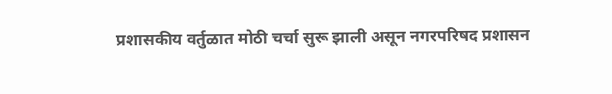प्रशासकीय वर्तुळात मोठी चर्चा सुरू झाली असून नगरपरिषद प्रशासन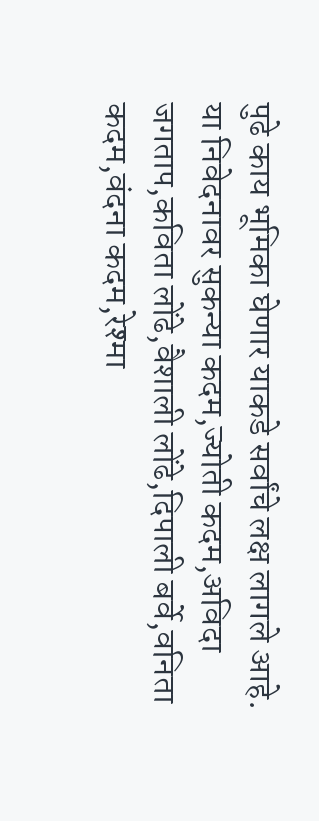पुढे काय भूमिका घेणार याकडे सर्वांचे लक्ष लागले आहे.
या निवेदनावर सुकन्या कदम,ज्योती कदम,अविदा जगताप,कविता लोंढे,वैशाली लोंढे,दिपाली बर्वे,वनिता कदम,वंदना कदम,रेश्मा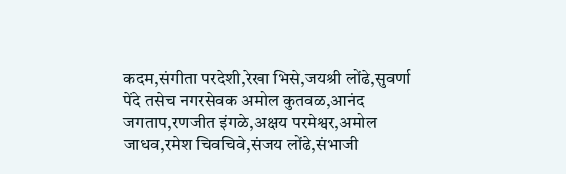कदम,संगीता परदेशी,रेखा भिसे,जयश्री लोंढे,सुवर्णा पेंदे तसेच नगरसेवक अमोल कुतवळ,आनंद जगताप,रणजीत इंगळे,अक्षय परमेश्वर,अमोल जाधव,रमेश चिवचिवे,संजय लोंढे,संभाजी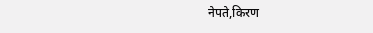नेपते,किरण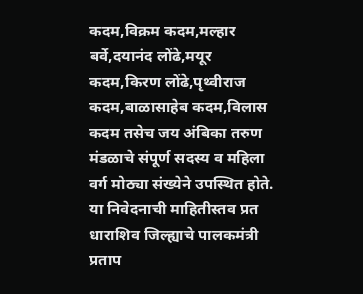कदम,विक्रम कदम,मल्हार बर्वे,दयानंद लोंढे,मयूर कदम,किरण लोंढे,पृथ्वीराज कदम,बाळासाहेब कदम,विलास कदम तसेच जय अंबिका तरुण मंडळाचे संपूर्ण सदस्य व महिला वर्ग मोठ्या संख्येने उपस्थित होते.
या निवेदनाची माहितीस्तव प्रत धाराशिव जिल्ह्याचे पालकमंत्री प्रताप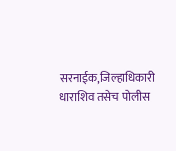सरनाईक,जिल्हाधिकारी धाराशिव तसेच पोलीस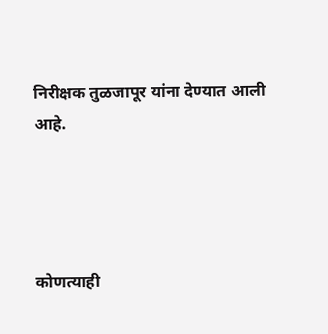निरीक्षक तुळजापूर यांना देण्यात आली आहे.




कोणत्याही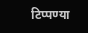टिप्पण्या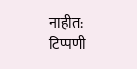नाहीत:
टिप्पणी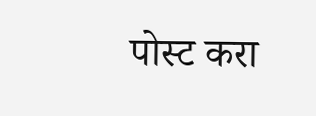पोस्ट करा